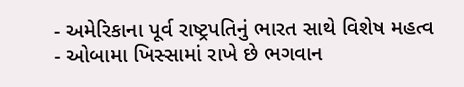- અમેરિકાના પૂર્વ રાષ્ટ્રપતિનું ભારત સાથે વિશેષ મહત્વ
- ઓબામા ખિસ્સામાં રાખે છે ભગવાન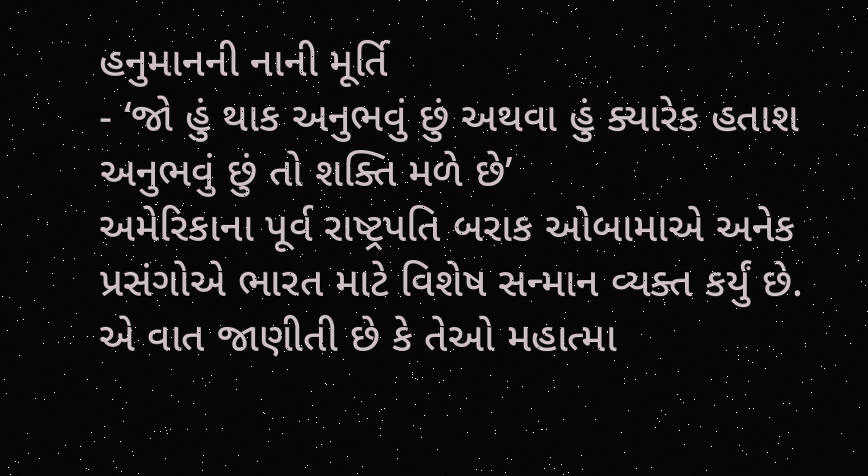હનુમાનની નાની મૂર્તિ
- ‘જો હું થાક અનુભવું છું અથવા હું ક્યારેક હતાશ અનુભવું છું તો શક્તિ મળે છે’
અમેરિકાના પૂર્વ રાષ્ટ્રપતિ બરાક ઓબામાએ અનેક પ્રસંગોએ ભારત માટે વિશેષ સન્માન વ્યક્ત કર્યું છે. એ વાત જાણીતી છે કે તેઓ મહાત્મા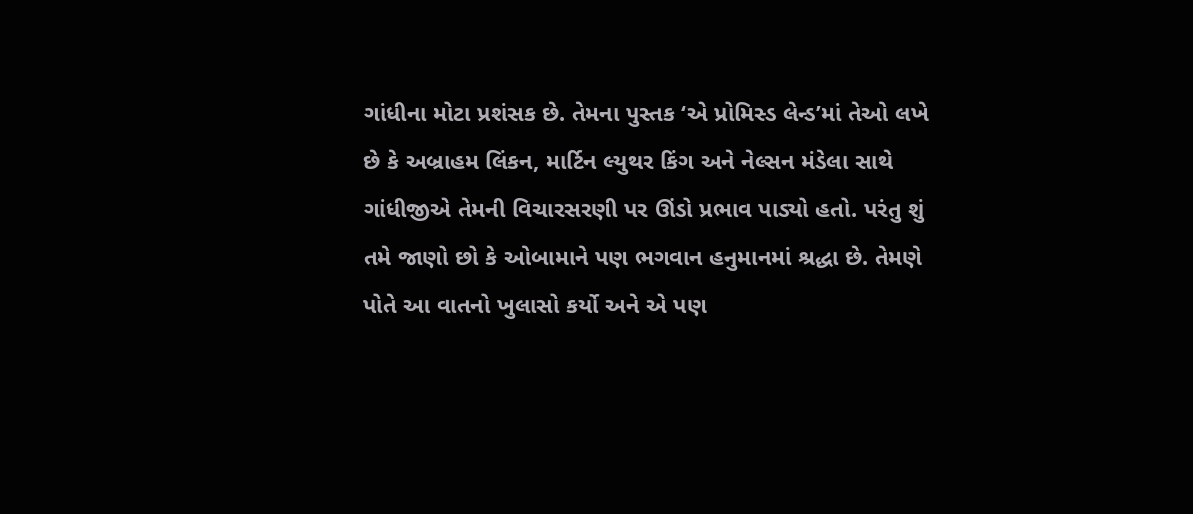ગાંધીના મોટા પ્રશંસક છે. તેમના પુસ્તક ‘એ પ્રોમિસ્ડ લેન્ડ’માં તેઓ લખે છે કે અબ્રાહમ લિંકન, માર્ટિન લ્યુથર કિંગ અને નેલ્સન મંડેલા સાથે ગાંધીજીએ તેમની વિચારસરણી પર ઊંડો પ્રભાવ પાડ્યો હતો. પરંતુ શું તમે જાણો છો કે ઓબામાને પણ ભગવાન હનુમાનમાં શ્રદ્ધા છે. તેમણે પોતે આ વાતનો ખુલાસો કર્યો અને એ પણ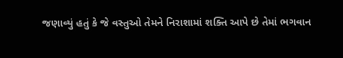જણાવ્યું હતું કે જે વસ્તુઓ તેમને નિરાશામાં શક્તિ આપે છે તેમાં ભગવાન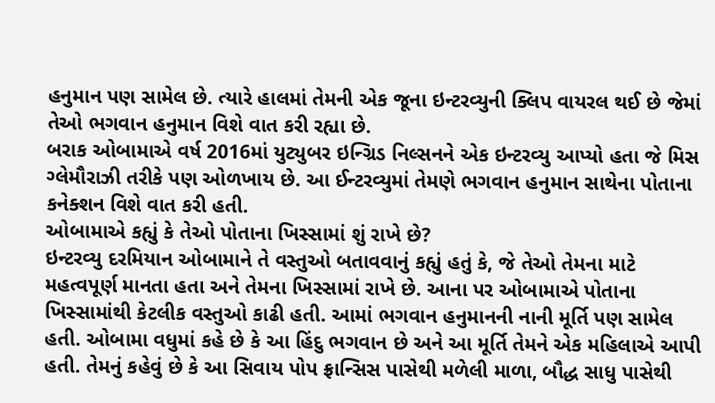હનુમાન પણ સામેલ છે. ત્યારે હાલમાં તેમની એક જૂના ઇન્ટરવ્યુની ક્લિપ વાયરલ થઈ છે જેમાં તેઓ ભગવાન હનુમાન વિશે વાત કરી રહ્યા છે.
બરાક ઓબામાએ વર્ષ 2016માં યુટ્યુબર ઇન્ગ્રિડ નિલ્સનને એક ઇન્ટરવ્યુ આપ્યો હતા જે મિસ ગ્લેમૌરાઝી તરીકે પણ ઓળખાય છે. આ ઈન્ટરવ્યુમાં તેમણે ભગવાન હનુમાન સાથેના પોતાના કનેક્શન વિશે વાત કરી હતી.
ઓબામાએ કહ્યું કે તેઓ પોતાના ખિસ્સામાં શું રાખે છે?
ઇન્ટરવ્યુ દરમિયાન ઓબામાને તે વસ્તુઓ બતાવવાનું કહ્યું હતું કે, જે તેઓ તેમના માટે મહત્વપૂર્ણ માનતા હતા અને તેમના ખિસ્સામાં રાખે છે. આના પર ઓબામાએ પોતાના ખિસ્સામાંથી કેટલીક વસ્તુઓ કાઢી હતી. આમાં ભગવાન હનુમાનની નાની મૂર્તિ પણ સામેલ હતી. ઓબામા વધુમાં કહે છે કે આ હિંદુ ભગવાન છે અને આ મૂર્તિ તેમને એક મહિલાએ આપી હતી. તેમનું કહેવું છે કે આ સિવાય પોપ ફ્રાન્સિસ પાસેથી મળેલી માળા, બૌદ્ધ સાધુ પાસેથી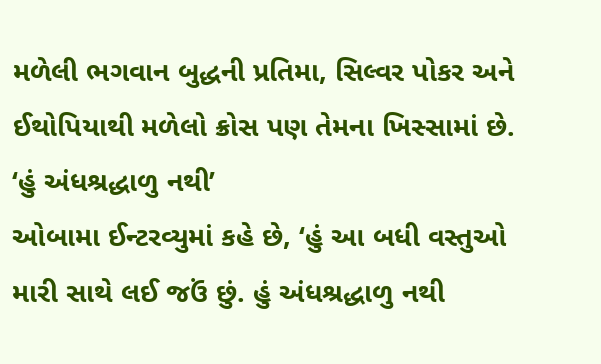મળેલી ભગવાન બુદ્ધની પ્રતિમા, સિલ્વર પોકર અને ઈથોપિયાથી મળેલો ક્રોસ પણ તેમના ખિસ્સામાં છે.
‘હું અંધશ્રદ્ધાળુ નથી’
ઓબામા ઈન્ટરવ્યુમાં કહે છે, ‘હું આ બધી વસ્તુઓ મારી સાથે લઈ જઉં છું. હું અંધશ્રદ્ધાળુ નથી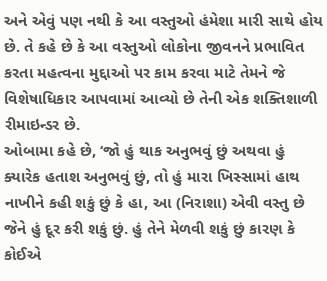અને એવું પણ નથી કે આ વસ્તુઓ હંમેશા મારી સાથે હોય છે. તે કહે છે કે આ વસ્તુઓ લોકોના જીવનને પ્રભાવિત કરતા મહત્વના મુદ્દાઓ પર કામ કરવા માટે તેમને જે વિશેષાધિકાર આપવામાં આવ્યો છે તેની એક શક્તિશાળી રીમાઇન્ડર છે.
ઓબામા કહે છે, ‘જો હું થાક અનુભવું છું અથવા હું ક્યારેક હતાશ અનુભવું છું, તો હું મારા ખિસ્સામાં હાથ નાખીને કહી શકું છું કે હા, આ (નિરાશા) એવી વસ્તુ છે જેને હું દૂર કરી શકું છું. હું તેને મેળવી શકું છું કારણ કે કોઈએ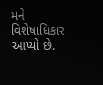મને વિશેષાધિકાર આપ્યો છે.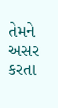તેમને અસર કરતા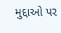મુદ્દાઓ પર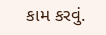કામ કરવું.